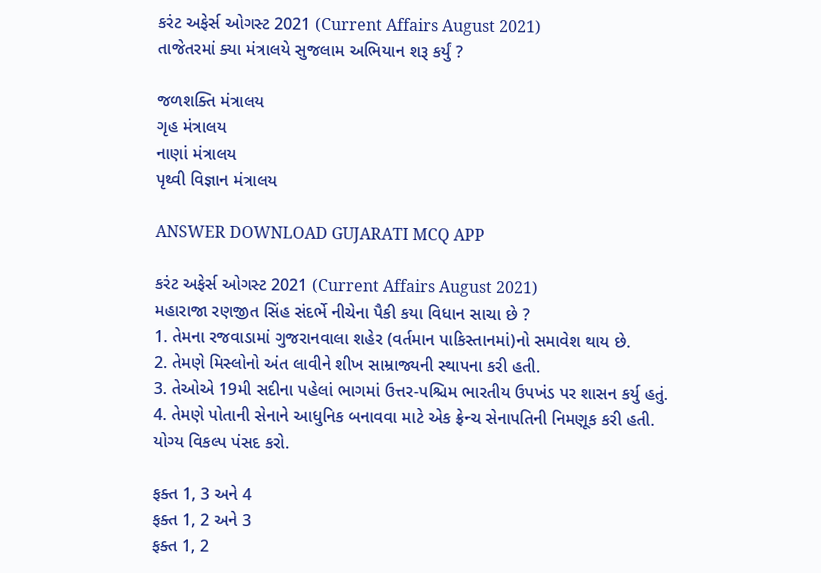કરંટ અફેર્સ ઓગસ્ટ 2021 (Current Affairs August 2021)
તાજેતરમાં ક્યા મંત્રાલયે સુજલામ અભિયાન શરૂ કર્યું ?

જળશક્તિ મંત્રાલય
ગૃહ મંત્રાલય
નાણાં મંત્રાલય
પૃથ્વી વિજ્ઞાન મંત્રાલય

ANSWER DOWNLOAD GUJARATI MCQ APP

કરંટ અફેર્સ ઓગસ્ટ 2021 (Current Affairs August 2021)
મહારાજા રણજીત સિંહ સંદર્ભે નીચેના પૈકી કયા વિધાન સાચા છે ?
1. તેમના રજવાડામાં ગુજરાનવાલા શહેર (વર્તમાન પાકિસ્તાનમાં)નો સમાવેશ થાય છે.
2. તેમણે મિસ્લોનો અંત લાવીને શીખ સામ્રાજ્યની સ્થાપના કરી હતી.
3. તેઓએ 19મી સદીના પહેલાં ભાગમાં ઉત્તર-પશ્ચિમ ભારતીય ઉપખંડ પર શાસન કર્યુ હતું.
4. તેમણે પોતાની સેનાને આધુનિક બનાવવા માટે એક ફ્રેન્ચ સેનાપતિની નિમણૂક કરી હતી.
યોગ્ય વિકલ્પ પંસદ કરો.

ફક્ત 1, 3 અને 4
ફક્ત 1, 2 અને 3
ફક્ત 1, 2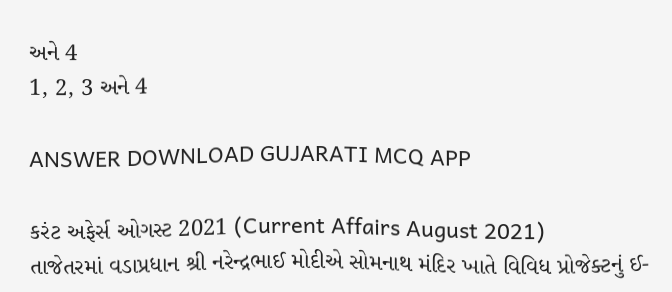અને 4
1, 2, 3 અને 4

ANSWER DOWNLOAD GUJARATI MCQ APP

કરંટ અફેર્સ ઓગસ્ટ 2021 (Current Affairs August 2021)
તાજેતરમાં વડાપ્રધાન શ્રી નરેન્દ્રભાઈ મોદીએ સોમનાથ મંદિર ખાતે વિવિધ પ્રોજેક્ટનું ઈ-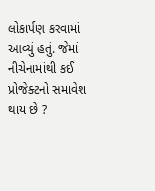લોકાર્પણ કરવામાં આવ્યું હતું. જેમાં નીચેનામાંથી કઈ પ્રોજેક્ટનો સમાવેશ થાય છે ?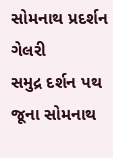સોમનાથ પ્રદર્શન ગેલરી
સમુદ્ર દર્શન પથ
જૂના સોમનાથ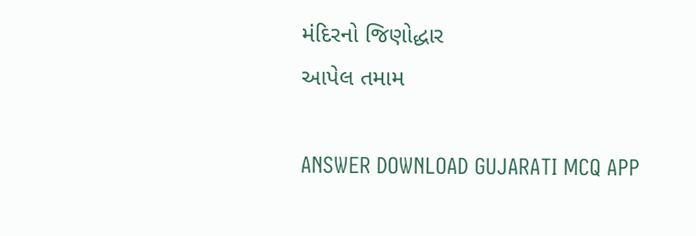મંદિરનો જિણોદ્ધાર
આપેલ તમામ

ANSWER DOWNLOAD GUJARATI MCQ APP